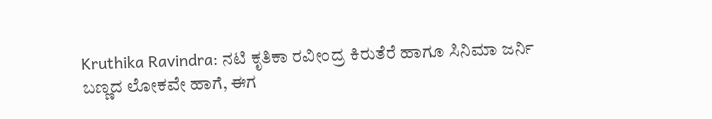Kruthika Ravindra: ನಟಿ ಕೃತಿಕಾ ರವೀಂದ್ರ ಕಿರುತೆರೆ ಹಾಗೂ ಸಿನಿಮಾ ಜರ್ನಿ
ಬಣ್ಣದ ಲೋಕವೇ ಹಾಗೆ, ಈಗ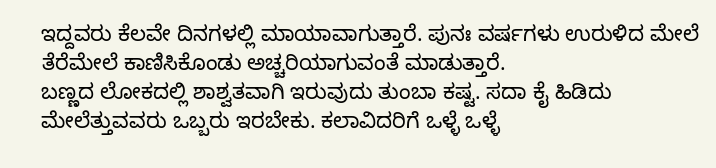ಇದ್ದವರು ಕೆಲವೇ ದಿನಗಳಲ್ಲಿ ಮಾಯಾವಾಗುತ್ತಾರೆ. ಪುನಃ ವರ್ಷಗಳು ಉರುಳಿದ ಮೇಲೆ ತೆರೆಮೇಲೆ ಕಾಣಿಸಿಕೊಂಡು ಅಚ್ಚರಿಯಾಗುವಂತೆ ಮಾಡುತ್ತಾರೆ.
ಬಣ್ಣದ ಲೋಕದಲ್ಲಿ ಶಾಶ್ವತವಾಗಿ ಇರುವುದು ತುಂಬಾ ಕಷ್ಟ. ಸದಾ ಕೈ ಹಿಡಿದು ಮೇಲೆತ್ತುವವರು ಒಬ್ಬರು ಇರಬೇಕು. ಕಲಾವಿದರಿಗೆ ಒಳ್ಳೆ ಒಳ್ಳೆ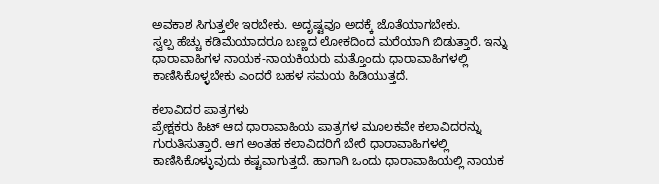ಅವಕಾಶ ಸಿಗುತ್ತಲೇ ಇರಬೇಕು. ಅದೃಷ್ಟವೂ ಅದಕ್ಕೆ ಜೊತೆಯಾಗಬೇಕು.
ಸ್ವಲ್ಪ ಹೆಚ್ಚು ಕಡಿಮೆಯಾದರೂ ಬಣ್ಣದ ಲೋಕದಿಂದ ಮರೆಯಾಗಿ ಬಿಡುತ್ತಾರೆ. ಇನ್ನು ಧಾರಾವಾಹಿಗಳ ನಾಯಕ-ನಾಯಕಿಯರು ಮತ್ತೊಂದು ಧಾರಾವಾಹಿಗಳಲ್ಲಿ ಕಾಣಿಸಿಕೊಳ್ಳಬೇಕು ಎಂದರೆ ಬಹಳ ಸಮಯ ಹಿಡಿಯುತ್ತದೆ.

ಕಲಾವಿದರ ಪಾತ್ರಗಳು
ಪ್ರೇಕ್ಷಕರು ಹಿಟ್ ಆದ ಧಾರಾವಾಹಿಯ ಪಾತ್ರಗಳ ಮೂಲಕವೇ ಕಲಾವಿದರನ್ನು ಗುರುತಿಸುತ್ತಾರೆ. ಆಗ ಅಂತಹ ಕಲಾವಿದರಿಗೆ ಬೇರೆ ಧಾರಾವಾಹಿಗಳಲ್ಲಿ ಕಾಣಿಸಿಕೊಳ್ಳುವುದು ಕಷ್ಟವಾಗುತ್ತದೆ. ಹಾಗಾಗಿ ಒಂದು ಧಾರಾವಾಹಿಯಲ್ಲಿ ನಾಯಕ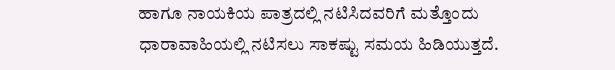ಹಾಗೂ ನಾಯಕಿಯ ಪಾತ್ರದಲ್ಲಿ ನಟಿಸಿದವರಿಗೆ ಮತ್ತೊಂದು ಧಾರಾವಾಹಿಯಲ್ಲಿ ನಟಿಸಲು ಸಾಕಷ್ಟು ಸಮಯ ಹಿಡಿಯುತ್ತದೆ.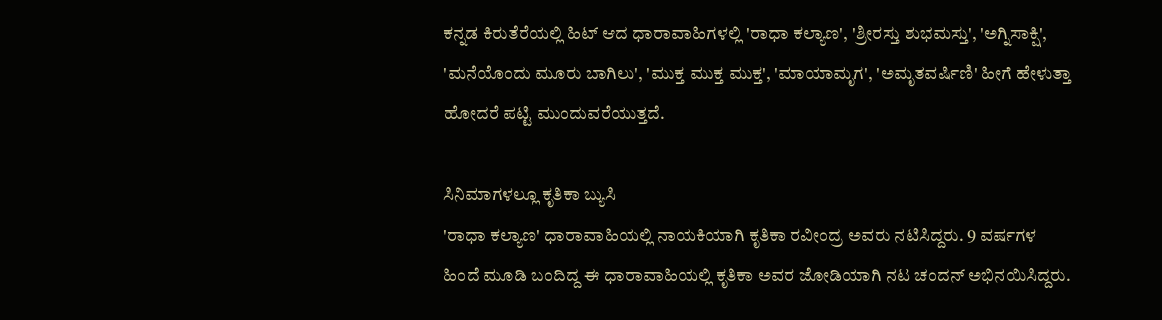ಕನ್ನಡ ಕಿರುತೆರೆಯಲ್ಲಿ ಹಿಟ್ ಆದ ಧಾರಾವಾಹಿಗಳಲ್ಲಿ 'ರಾಧಾ ಕಲ್ಯಾಣ', 'ಶ್ರೀರಸ್ತು ಶುಭಮಸ್ತು', 'ಅಗ್ನಿಸಾಕ್ಷಿ', 'ಮನೆಯೊಂದು ಮೂರು ಬಾಗಿಲು', 'ಮುಕ್ತ ಮುಕ್ತ ಮುಕ್ತ', 'ಮಾಯಾಮೃಗ', 'ಅಮೃತವರ್ಷಿಣಿ' ಹೀಗೆ ಹೇಳುತ್ತಾ ಹೋದರೆ ಪಟ್ಟಿ ಮುಂದುವರೆಯುತ್ತದೆ.

ಸಿನಿಮಾಗಳಲ್ಲೂ ಕೃತಿಕಾ ಬ್ಯುಸಿ
'ರಾಧಾ ಕಲ್ಯಾಣ' ಧಾರಾವಾಹಿಯಲ್ಲಿ ನಾಯಕಿಯಾಗಿ ಕೃತಿಕಾ ರವೀಂದ್ರ ಅವರು ನಟಿಸಿದ್ದರು. 9 ವರ್ಷಗಳ ಹಿಂದೆ ಮೂಡಿ ಬಂದಿದ್ದ ಈ ಧಾರಾವಾಹಿಯಲ್ಲಿ ಕೃತಿಕಾ ಅವರ ಜೋಡಿಯಾಗಿ ನಟ ಚಂದನ್ ಅಭಿನಯಿಸಿದ್ದರು.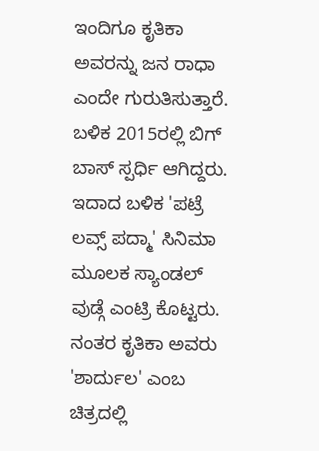ಇಂದಿಗೂ ಕೃತಿಕಾ ಅವರನ್ನು ಜನ ರಾಧಾ ಎಂದೇ ಗುರುತಿಸುತ್ತಾರೆ. ಬಳಿಕ 2015ರಲ್ಲಿ ಬಿಗ್ ಬಾಸ್ ಸ್ಪರ್ಧಿ ಆಗಿದ್ದರು. ಇದಾದ ಬಳಿಕ 'ಪಟ್ರೆ ಲವ್ಸ್ ಪದ್ಮಾ' ಸಿನಿಮಾ ಮೂಲಕ ಸ್ಯಾಂಡಲ್ ವುಡ್ಗೆ ಎಂಟ್ರಿ ಕೊಟ್ಟರು. ನಂತರ ಕೃತಿಕಾ ಅವರು 'ಶಾರ್ದುಲ' ಎಂಬ ಚಿತ್ರದಲ್ಲಿ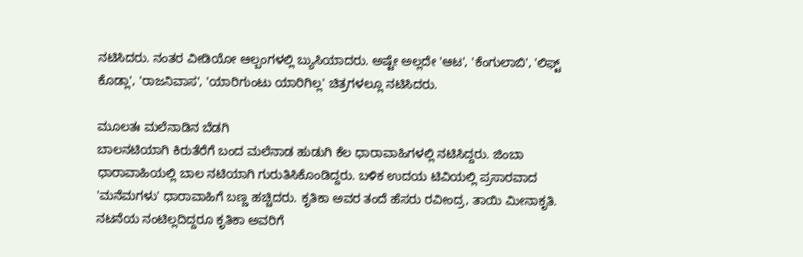ನಟಿಸಿದರು. ನಂತರ ವೀಡಿಯೋ ಆಲ್ಬಂಗಳಲ್ಲಿ ಬ್ಯುಸಿಯಾದರು. ಅಷ್ಟೇ ಅಲ್ಲದೇ 'ಆಟ', 'ಕೆಂಗುಲಾಬಿ', 'ಲಿಫ್ಟ್ ಕೊಡ್ಲಾ', 'ರಾಜನಿವಾಸ', 'ಯಾರಿಗುಂಟು ಯಾರಿಗಿಲ್ಲ' ಚಿತ್ರಗಳಲ್ಲೂ ನಟಿಸಿದರು.

ಮೂಲತಃ ಮಲೆನಾಡಿನ ಬೆಡಗಿ
ಬಾಲನಟಿಯಾಗಿ ಕಿರುತೆರೆಗೆ ಬಂದ ಮಲೆನಾಡ ಹುಡುಗಿ ಕೆಲ ಧಾರಾವಾಹಿಗಳಲ್ಲಿ ನಟಿಸಿದ್ದರು. ಜಿಂಬಾ ಧಾರಾವಾಹಿಯಲ್ಲಿ ಬಾಲ ನಟಿಯಾಗಿ ಗುರುತಿಸಿಕೊಂಡಿದ್ದರು. ಬಳಿಕ ಉದಯ ಟಿವಿಯಲ್ಲಿ ಪ್ರಸಾರವಾದ 'ಮನೆಮಗಳು' ಧಾರಾವಾಹಿಗೆ ಬಣ್ಣ ಹಚ್ಚಿದರು. ಕೃತಿಕಾ ಅವರ ತಂದೆ ಹೆಸರು ರವೀಂದ್ರ, ತಾಯಿ ಮೀನಾಕೃತಿ. ನಟನೆಯ ನಂಟಿಲ್ಲದಿದ್ದರೂ ಕೃತಿಕಾ ಅವರಿಗೆ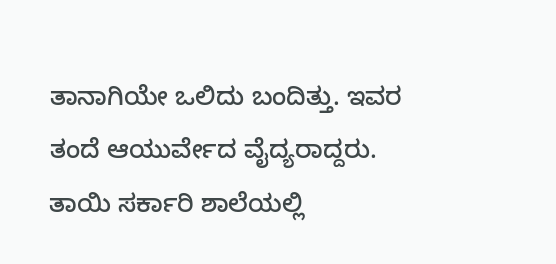ತಾನಾಗಿಯೇ ಒಲಿದು ಬಂದಿತ್ತು. ಇವರ ತಂದೆ ಆಯುರ್ವೇದ ವೈದ್ಯರಾದ್ದರು. ತಾಯಿ ಸರ್ಕಾರಿ ಶಾಲೆಯಲ್ಲಿ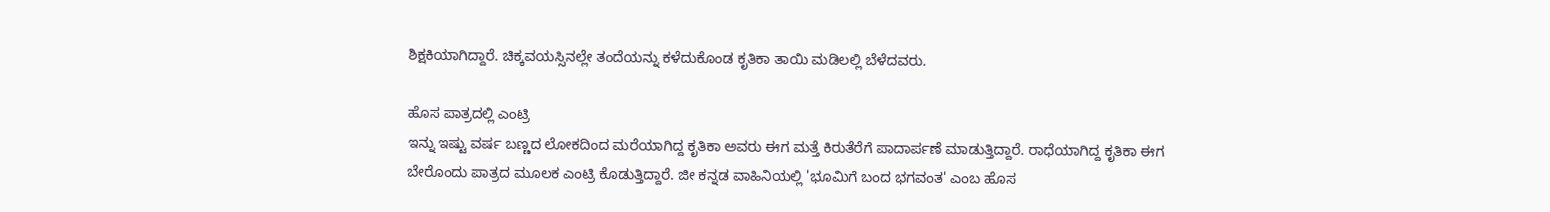ಶಿಕ್ಷಕಿಯಾಗಿದ್ದಾರೆ. ಚಿಕ್ಕವಯಸ್ಸಿನಲ್ಲೇ ತಂದೆಯನ್ನು ಕಳೆದುಕೊಂಡ ಕೃತಿಕಾ ತಾಯಿ ಮಡಿಲಲ್ಲಿ ಬೆಳೆದವರು.

ಹೊಸ ಪಾತ್ರದಲ್ಲಿ ಎಂಟ್ರಿ
ಇನ್ನು ಇಷ್ಟು ವರ್ಷ ಬಣ್ಣದ ಲೋಕದಿಂದ ಮರೆಯಾಗಿದ್ದ ಕೃತಿಕಾ ಅವರು ಈಗ ಮತ್ತೆ ಕಿರುತೆರೆಗೆ ಪಾದಾರ್ಪಣೆ ಮಾಡುತ್ತಿದ್ದಾರೆ. ರಾಧೆಯಾಗಿದ್ದ ಕೃತಿಕಾ ಈಗ ಬೇರೊಂದು ಪಾತ್ರದ ಮೂಲಕ ಎಂಟ್ರಿ ಕೊಡುತ್ತಿದ್ದಾರೆ. ಜೀ ಕನ್ನಡ ವಾಹಿನಿಯಲ್ಲಿ 'ಭೂಮಿಗೆ ಬಂದ ಭಗವಂತ' ಎಂಬ ಹೊಸ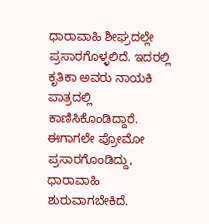ಧಾರಾವಾಹಿ ಶೀಘ್ರದಲ್ಲೇ ಪ್ರಸಾರಗೊಳ್ಳಲಿದೆ. ಇದರಲ್ಲಿ ಕೃತಿಕಾ ಅವರು ನಾಯಕಿ ಪಾತ್ರದಲ್ಲಿ ಕಾಣಿಸಿಕೊಂಡಿದ್ದಾರೆ. ಈಗಾಗಲೇ ಪ್ರೋಮೋ ಪ್ರಸಾರಗೊಂಡಿದ್ದು, ಧಾರಾವಾಹಿ ಶುರುವಾಗಬೇಕಿದೆ.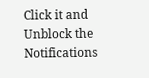Click it and Unblock the Notifications